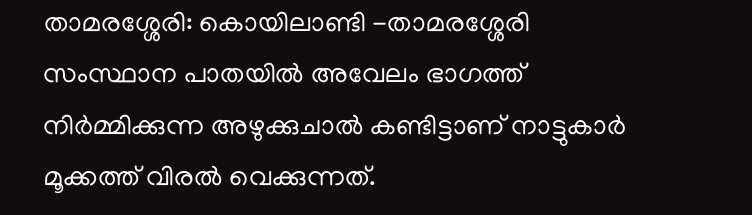താമരശ്ശേരി: കൊയിലാണ്ടി -താമരശ്ശേരി സംസ്ഥാന പാതയിൽ അവേലം ഭാഗത്ത് നിർമ്മിക്കുന്ന അഴുക്കുചാൽ കണ്ടിട്ടാണ് നാട്ടുകാർ മൂക്കത്ത് വിരൽ വെക്കുന്നത്.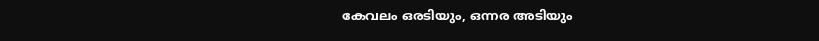കേവലം ഒരടിയും, ഒന്നര അടിയും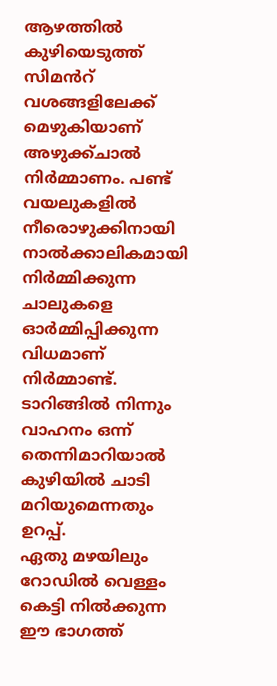ആഴത്തിൽ കുഴിയെടുത്ത് സിമൻറ് വശങ്ങളിലേക്ക് മെഴുകിയാണ് അഴുക്ക്ചാൽ നിർമ്മാണം. പണ്ട് വയലുകളിൽ നീരൊഴുക്കിനായി നാൽക്കാലികമായി നിർമ്മിക്കുന്ന ചാലുകളെ ഓർമ്മിപ്പിക്കുന്ന വിധമാണ് നിർമ്മാണ്ട്.
ടാറിങ്ങിൽ നിന്നും വാഹനം ഒന്ന് തെന്നിമാറിയാൽ കുഴിയിൽ ചാടി മറിയുമെന്നതും ഉറപ്പ്.
ഏതു മഴയിലും റോഡിൽ വെള്ളം കെട്ടി നിൽക്കുന്ന ഈ ഭാഗത്ത്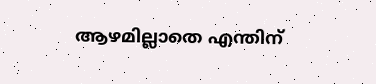ആഴമില്ലാതെ എന്തിന്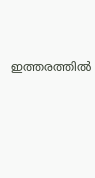ഇത്തരത്തിൽ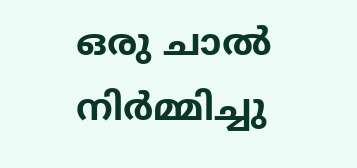ഒരു ചാൽ നിർമ്മിച്ചു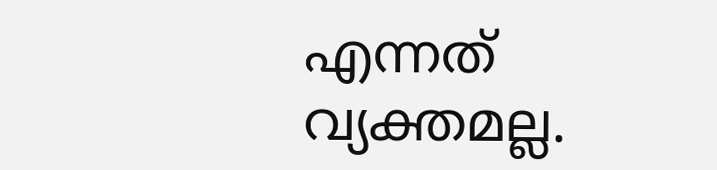എന്നത് വ്യക്തമല്ല.